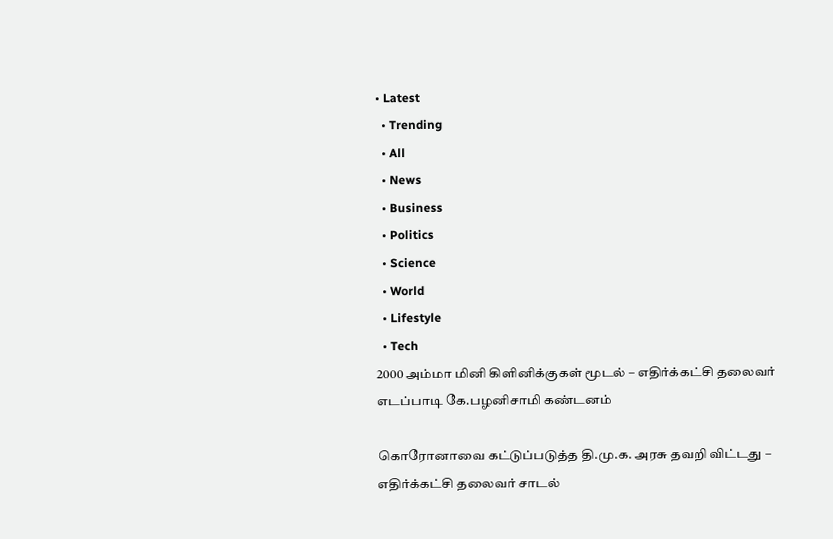• Latest
  • Trending
  • All
  • News
  • Business
  • Politics
  • Science
  • World
  • Lifestyle
  • Tech
2000 அம்மா மினி கிளினிக்குகள் மூடல் – எதிர்க்கட்சி தலைவர் எடப்பாடி கே.பழனிசாமி கண்டனம்

கொரோனாவை கட்டுப்படுத்த தி.மு.க. அரசு தவறி விட்டது – எதிர்க்கட்சி தலைவர் சாடல்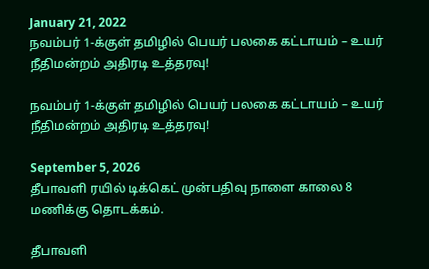January 21, 2022
நவம்பர் 1-க்குள் தமிழில் பெயர் பலகை கட்டாயம் – உயர் நீதிமன்றம் அதிரடி உத்தரவு!

நவம்பர் 1-க்குள் தமிழில் பெயர் பலகை கட்டாயம் – உயர் நீதிமன்றம் அதிரடி உத்தரவு!

September 5, 2026
தீபாவளி ரயில் டிக்கெட் முன்பதிவு நாளை காலை 8 மணிக்கு தொடக்கம்.

தீபாவளி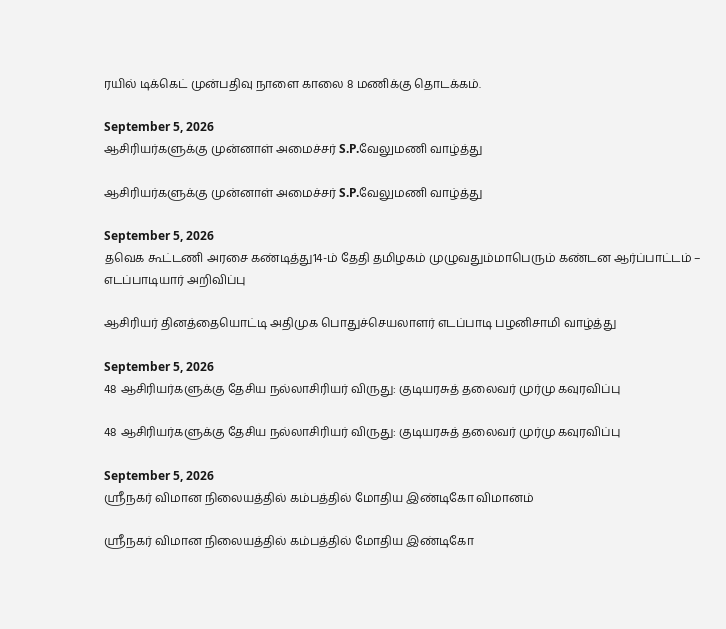ரயில் டிக்கெட் முன்பதிவு நாளை காலை 8 மணிக்கு தொடக்கம்.

September 5, 2026
ஆசிரியர்களுக்கு முன்னாள் அமைச்சர் S.P.வேலுமணி வாழ்த்து

ஆசிரியர்களுக்கு முன்னாள் அமைச்சர் S.P.வேலுமணி வாழ்த்து

September 5, 2026
தவெக கூட்டணி அரசை கண்டித்து14-ம் தேதி தமிழகம் முழுவதும்மாபெரும் கண்டன ஆர்ப்பாட்டம் – எடப்பாடியார் அறிவிப்பு

ஆசிரியர் தினத்தையொட்டி அதிமுக பொதுச்செயலாளர் எடப்பாடி பழனிசாமி வாழ்த்து

September 5, 2026
48 ஆசிரியர்களுக்கு தேசிய நல்லாசிரியர் விருது: குடியரசுத் தலைவர் முர்மு கவுரவிப்பு

48 ஆசிரியர்களுக்கு தேசிய நல்லாசிரியர் விருது: குடியரசுத் தலைவர் முர்மு கவுரவிப்பு

September 5, 2026
ஸ்ரீநகர் விமான நிலையத்தில் கம்பத்தில் மோதிய இண்டிகோ விமானம்

ஸ்ரீநகர் விமான நிலையத்தில் கம்பத்தில் மோதிய இண்டிகோ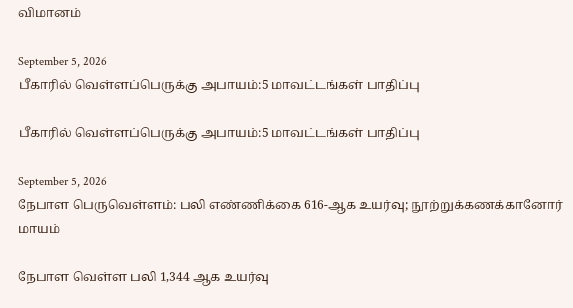விமானம்

September 5, 2026
பீகாரில் வெள்ளப்பெருக்கு அபாயம்:5 மாவட்டங்கள் பாதிப்பு

பீகாரில் வெள்ளப்பெருக்கு அபாயம்:5 மாவட்டங்கள் பாதிப்பு

September 5, 2026
நேபாள பெருவெள்ளம்: பலி எண்ணிக்கை 616-ஆக உயர்வு; நூற்றுக்கணக்கானோர் மாயம்

நேபாள வெள்ள பலி 1,344 ஆக உயர்வு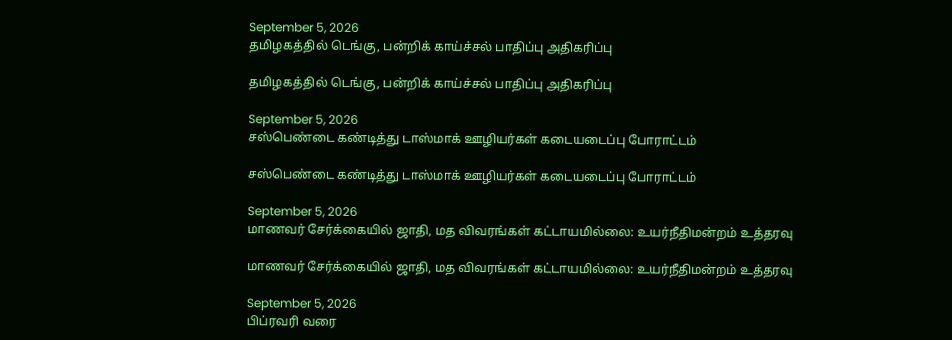September 5, 2026
தமிழகத்தில் டெங்கு, பன்றிக் காய்ச்சல் பாதிப்பு அதிகரிப்பு

தமிழகத்தில் டெங்கு, பன்றிக் காய்ச்சல் பாதிப்பு அதிகரிப்பு

September 5, 2026
சஸ்பெண்டை கண்டித்து டாஸ்மாக் ஊழியர்கள் கடையடைப்பு போராட்டம்

சஸ்பெண்டை கண்டித்து டாஸ்மாக் ஊழியர்கள் கடையடைப்பு போராட்டம்

September 5, 2026
மாணவர் சேர்க்கையில் ஜாதி, மத விவரங்கள் கட்டாயமில்லை: உயர்நீதிமன்றம் உத்தரவு

மாணவர் சேர்க்கையில் ஜாதி, மத விவரங்கள் கட்டாயமில்லை: உயர்நீதிமன்றம் உத்தரவு

September 5, 2026
பிப்ரவரி வரை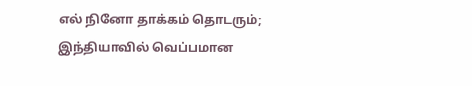எல் நினோ தாக்கம் தொடரும்; இந்தியாவில் வெப்பமான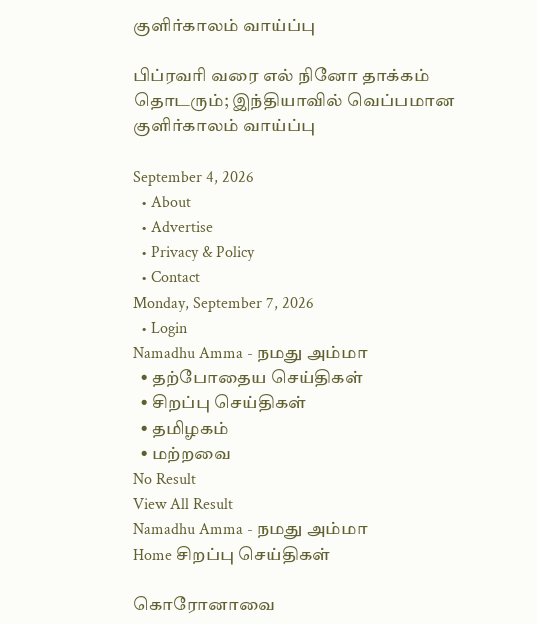குளிர்காலம் வாய்ப்பு

பிப்ரவரி வரை எல் நினோ தாக்கம் தொடரும்; இந்தியாவில் வெப்பமான குளிர்காலம் வாய்ப்பு

September 4, 2026
  • About
  • Advertise
  • Privacy & Policy
  • Contact
Monday, September 7, 2026
  • Login
Namadhu Amma - நமது அம்மா
  • தற்போதைய செய்திகள்
  • சிறப்பு செய்திகள்
  • தமிழகம்
  • மற்றவை
No Result
View All Result
Namadhu Amma - நமது அம்மா
Home சிறப்பு செய்திகள்

கொரோனாவை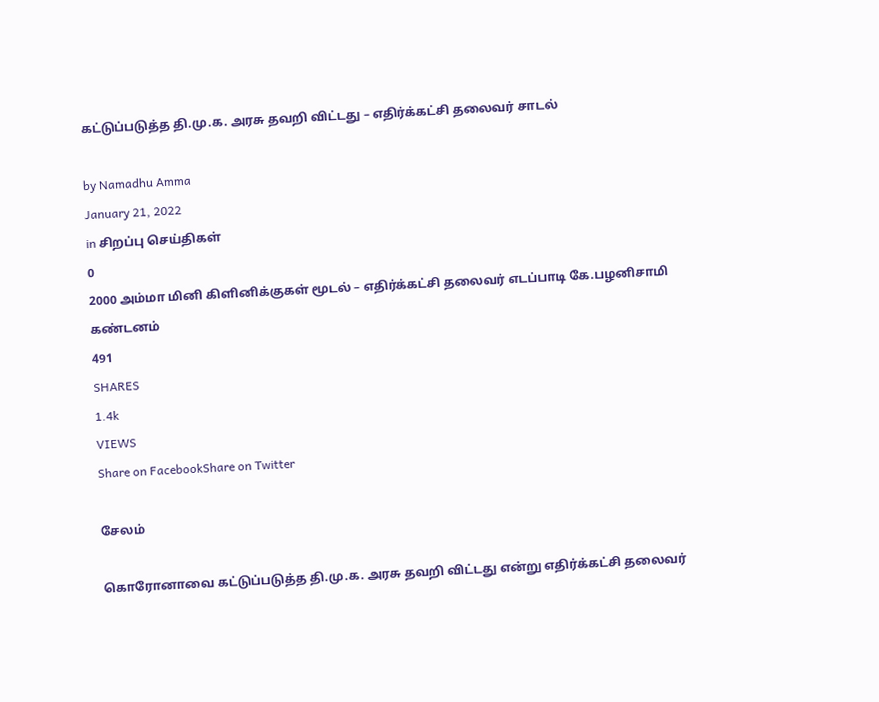கட்டுப்படுத்த தி.மு.க. அரசு தவறி விட்டது – எதிர்க்கட்சி தலைவர் சாடல்

by Namadhu Amma
January 21, 2022
in சிறப்பு செய்திகள்
0
2000 அம்மா மினி கிளினிக்குகள் மூடல் – எதிர்க்கட்சி தலைவர் எடப்பாடி கே.பழனிசாமி கண்டனம்
491
SHARES
1.4k
VIEWS
Share on FacebookShare on Twitter

சேலம்

கொரோனாவை கட்டுப்படுத்த தி.மு.க. அரசு தவறி விட்டது என்று எதிர்க்கட்சி தலைவர்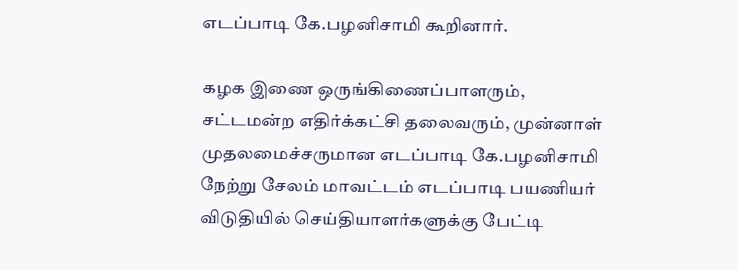எடப்பாடி கே.பழனிசாமி கூறினார்.

கழக இணை ஒருங்கிணைப்பாளரும், சட்டமன்ற எதிர்க்கட்சி தலைவரும், முன்னாள் முதலமைச்சருமான எடப்பாடி கே.பழனிசாமி நேற்று சேலம் மாவட்டம் எடப்பாடி பயணியர் விடுதியில் செய்தியாளர்களுக்கு பேட்டி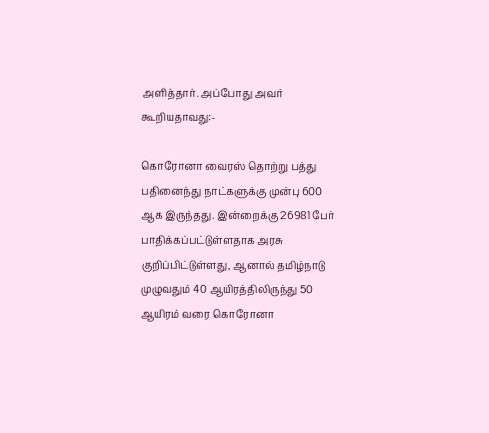அளித்தார். அப்போது அவர் கூறியதாவது:-

கொரோனா வைரஸ் தொற்று பத்து பதினைந்து நாட்களுக்கு முன்பு 600 ஆக இருந்தது. இன்றைக்கு 26981 பேர் பாதிக்கப்பட்டுள்ளதாக அரசு குறிப்பிட்டுள்ளது, ஆனால் தமிழ்நாடு முழுவதும் 40 ஆயிரத்திலிருந்து 50 ஆயிரம் வரை கொரோனா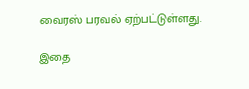வைரஸ் பரவல் ஏற்பட்டுள்ளது.

இதை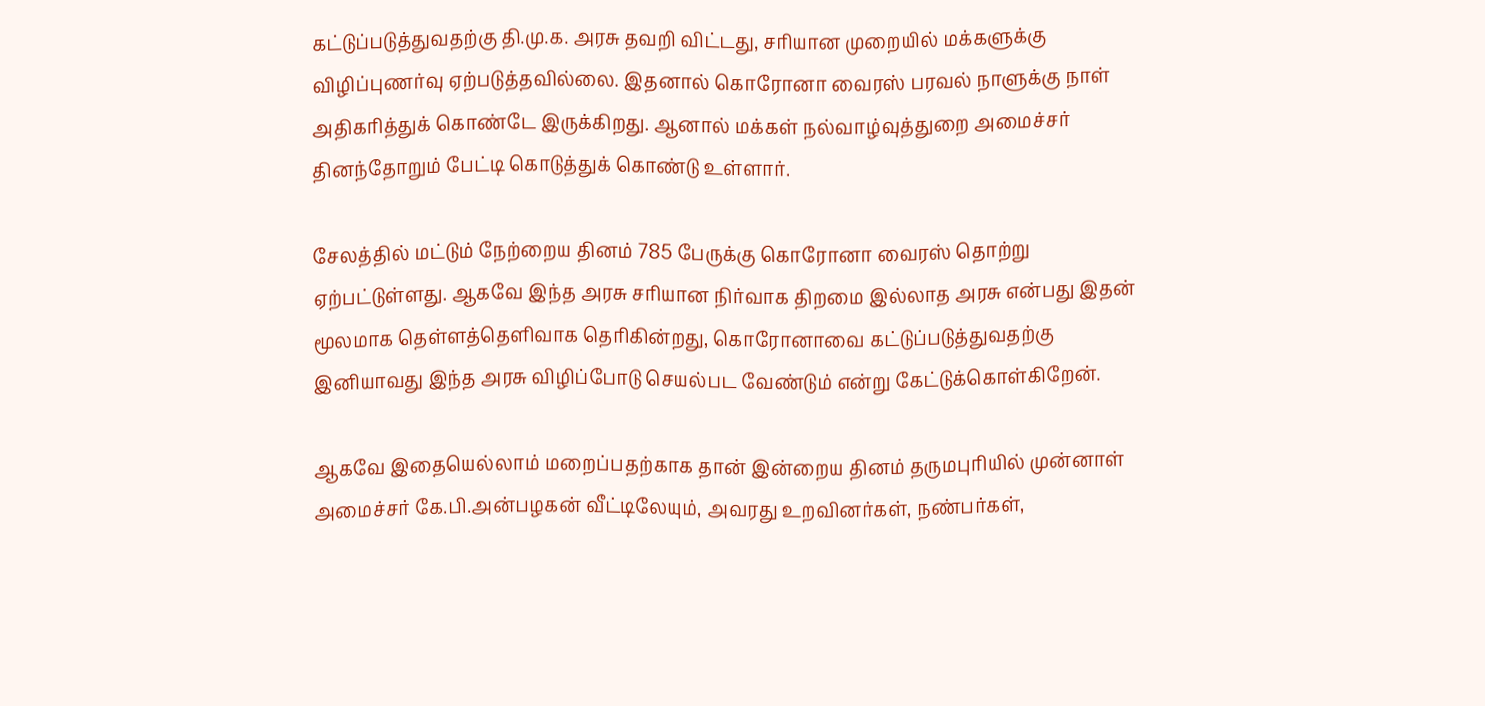கட்டுப்படுத்துவதற்கு தி.மு.க. அரசு தவறி விட்டது, சரியான முறையில் மக்களுக்கு விழிப்புணர்வு ஏற்படுத்தவில்லை. இதனால் கொரோனா வைரஸ் பரவல் நாளுக்கு நாள் அதிகரித்துக் கொண்டே இருக்கிறது. ஆனால் மக்கள் நல்வாழ்வுத்துறை அமைச்சர் தினந்தோறும் பேட்டி கொடுத்துக் கொண்டு உள்ளார்.

சேலத்தில் மட்டும் நேற்றைய தினம் 785 பேருக்கு கொரோனா வைரஸ் தொற்று ஏற்பட்டுள்ளது. ஆகவே இந்த அரசு சரியான நிர்வாக திறமை இல்லாத அரசு என்பது இதன் மூலமாக தெள்ளத்தெளிவாக தெரிகின்றது, கொரோனாவை கட்டுப்படுத்துவதற்கு இனியாவது இந்த அரசு விழிப்போடு செயல்பட வேண்டும் என்று கேட்டுக்கொள்கிறேன்.

ஆகவே இதையெல்லாம் மறைப்பதற்காக தான் இன்றைய தினம் தருமபுரியில் முன்னாள் அமைச்சர் கே.பி.அன்பழகன் வீட்டிலேயும், அவரது உறவினர்கள், நண்பர்கள்,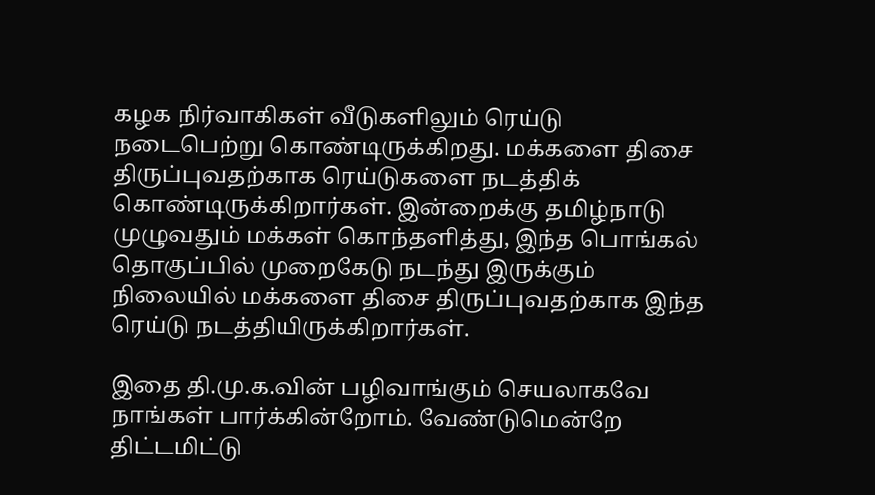கழக நிர்வாகிகள் வீடுகளிலும் ரெய்டு நடைபெற்று கொண்டிருக்கிறது. மக்களை திசை திருப்புவதற்காக ரெய்டுகளை நடத்திக் கொண்டிருக்கிறார்கள். இன்றைக்கு தமிழ்நாடு முழுவதும் மக்கள் கொந்தளித்து, இந்த பொங்கல் தொகுப்பில் முறைகேடு நடந்து இருக்கும் நிலையில் மக்களை திசை திருப்புவதற்காக இந்த ரெய்டு நடத்தியிருக்கிறார்கள்.

இதை தி.மு.க.வின் பழிவாங்கும் செயலாகவே நாங்கள் பார்க்கின்றோம். வேண்டுமென்றே திட்டமிட்டு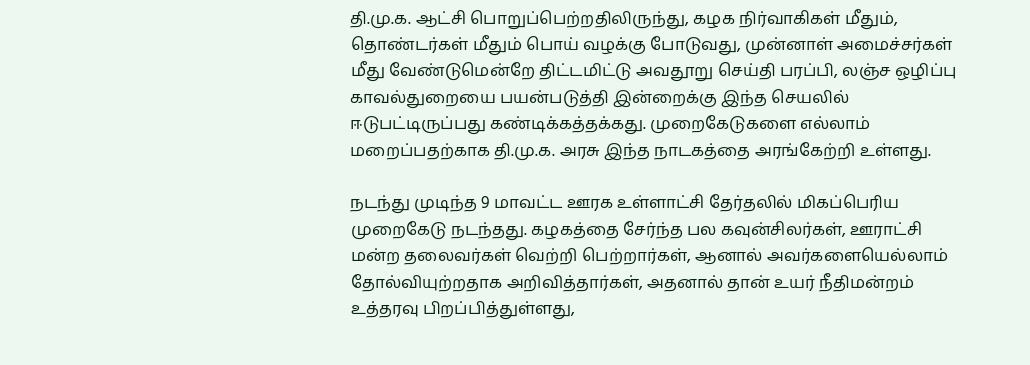தி.மு.க. ஆட்சி பொறுப்பெற்றதிலிருந்து, கழக நிர்வாகிகள் மீதும், தொண்டர்கள் மீதும் பொய் வழக்கு போடுவது, முன்னாள் அமைச்சர்கள் மீது வேண்டுமென்றே திட்டமிட்டு அவதூறு செய்தி பரப்பி, லஞ்ச ஒழிப்பு காவல்துறையை பயன்படுத்தி இன்றைக்கு இந்த செயலில் ஈடுபட்டிருப்பது கண்டிக்கத்தக்கது. முறைகேடுகளை எல்லாம் மறைப்பதற்காக தி.மு.க. அரசு இந்த நாடகத்தை அரங்கேற்றி உள்ளது.

நடந்து முடிந்த 9 மாவட்ட ஊரக உள்ளாட்சி தேர்தலில் மிகப்பெரிய முறைகேடு நடந்தது. கழகத்தை சேர்ந்த பல கவுன்சிலர்கள், ஊராட்சி மன்ற தலைவர்கள் வெற்றி பெற்றார்கள், ஆனால் அவர்களையெல்லாம் தோல்வியுற்றதாக அறிவித்தார்கள், அதனால் தான் உயர் நீதிமன்றம் உத்தரவு பிறப்பித்துள்ளது,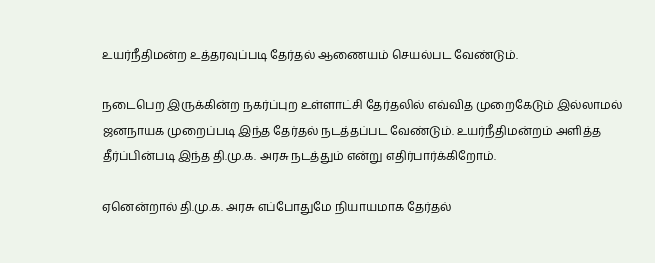உயர்நீதிமன்ற உத்தரவுப்படி தேர்தல் ஆணையம் செயல்பட வேண்டும்.

நடைபெற இருக்கின்ற நகர்ப்புற உள்ளாட்சி தேர்தலில் எவ்வித முறைகேடும் இல்லாமல் ஜனநாயக முறைப்படி இந்த தேர்தல் நடத்தப்பட வேண்டும். உயர்நீதிமன்றம் அளித்த தீர்ப்பின்படி இந்த தி.மு.க. அரசு நடத்தும் என்று எதிர்பார்க்கிறோம்.

ஏனென்றால் தி.மு.க. அரசு எப்போதுமே நியாயமாக தேர்தல்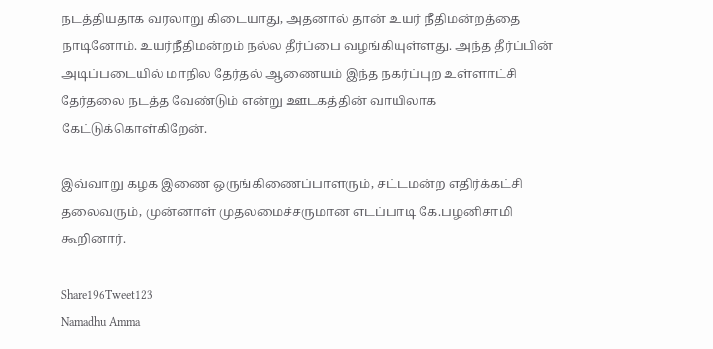நடத்தியதாக வரலாறு கிடையாது, அதனால் தான் உயர் நீதிமன்றத்தை நாடினோம். உயர்நீதிமன்றம் நல்ல தீர்ப்பை வழங்கியுள்ளது. அந்த தீர்ப்பின் அடிப்படையில் மாநில தேர்தல் ஆணையம் இந்த நகர்ப்புற உள்ளாட்சி தேர்தலை நடத்த வேண்டும் என்று ஊடகத்தின் வாயிலாக கேட்டுக்கொள்கிறேன்.

இவ்வாறு கழக இணை ஒருங்கிணைப்பாளரும், சட்டமன்ற எதிர்க்கட்சி தலைவரும், முன்னாள் முதலமைச்சருமான எடப்பாடி கே.பழனிசாமி கூறினார்.

Share196Tweet123
Namadhu Amma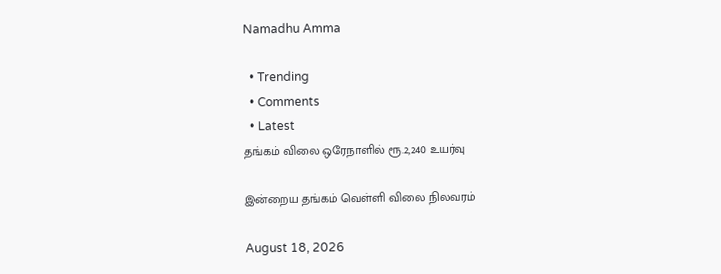Namadhu Amma

  • Trending
  • Comments
  • Latest
தங்கம் விலை ஒரேநாளில் ரூ.2,240 உயர்வு

இன்றைய தங்கம் வெள்ளி விலை நிலவரம்

August 18, 2026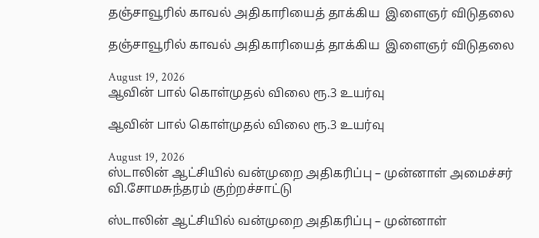தஞ்சாவூரில் காவல் அதிகாரியைத் தாக்கிய  இளைஞர் விடுதலை

தஞ்சாவூரில் காவல் அதிகாரியைத் தாக்கிய  இளைஞர் விடுதலை

August 19, 2026
ஆவின் பால் கொள்முதல் விலை ரூ.3 உயர்வு

ஆவின் பால் கொள்முதல் விலை ரூ.3 உயர்வு

August 19, 2026
ஸ்டாலின் ஆட்சியில் வன்முறை அதிகரிப்பு – முன்னாள் அமைச்சர் வி.சோமசுந்தரம் குற்றச்சாட்டு

ஸ்டாலின் ஆட்சியில் வன்முறை அதிகரிப்பு – முன்னாள்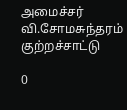அமைச்சர் வி.சோமசுந்தரம் குற்றச்சாட்டு

0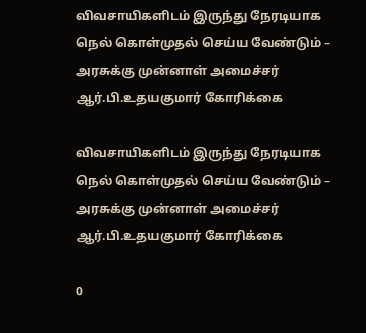விவசாயிகளிடம் இருந்து நேரடியாக நெல் கொள்முதல் செய்ய வேண்டும் – அரசுக்கு முன்னாள் அமைச்சர் ஆர்.பி.உதயகுமார் கோரிக்கை

விவசாயிகளிடம் இருந்து நேரடியாக நெல் கொள்முதல் செய்ய வேண்டும் – அரசுக்கு முன்னாள் அமைச்சர் ஆர்.பி.உதயகுமார் கோரிக்கை

0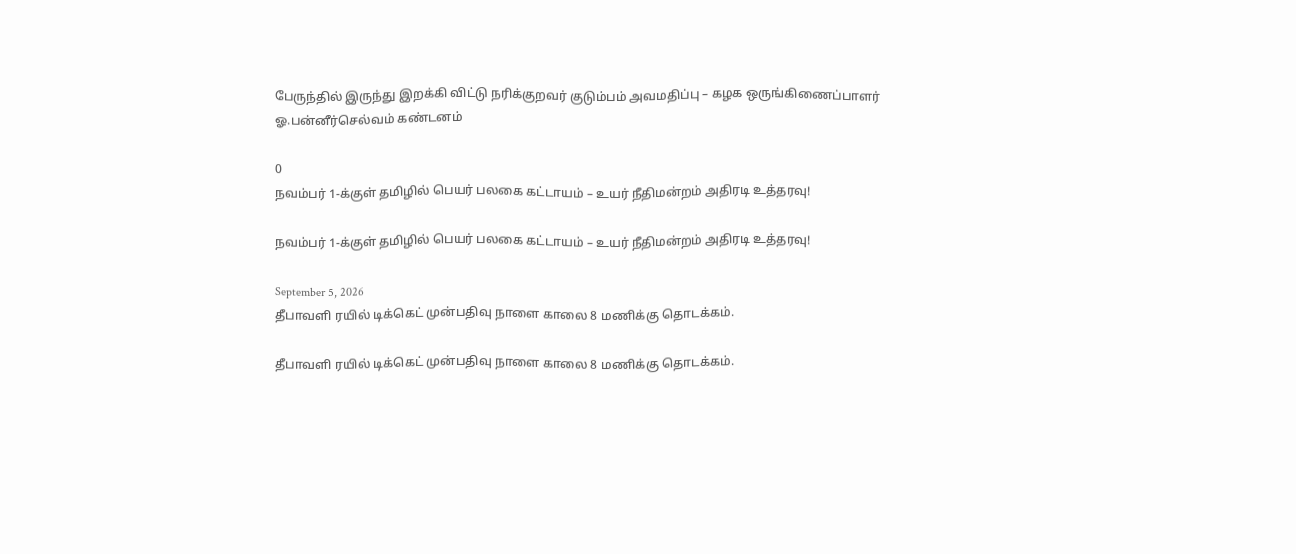பேருந்தில் இருந்து இறக்கி விட்டு நரிக்குறவர் குடும்பம் அவமதிப்பு – கழக ஒருங்கிணைப்பாளர் ஓ.பன்னீர்செல்வம் கண்டனம்

0
நவம்பர் 1-க்குள் தமிழில் பெயர் பலகை கட்டாயம் – உயர் நீதிமன்றம் அதிரடி உத்தரவு!

நவம்பர் 1-க்குள் தமிழில் பெயர் பலகை கட்டாயம் – உயர் நீதிமன்றம் அதிரடி உத்தரவு!

September 5, 2026
தீபாவளி ரயில் டிக்கெட் முன்பதிவு நாளை காலை 8 மணிக்கு தொடக்கம்.

தீபாவளி ரயில் டிக்கெட் முன்பதிவு நாளை காலை 8 மணிக்கு தொடக்கம்.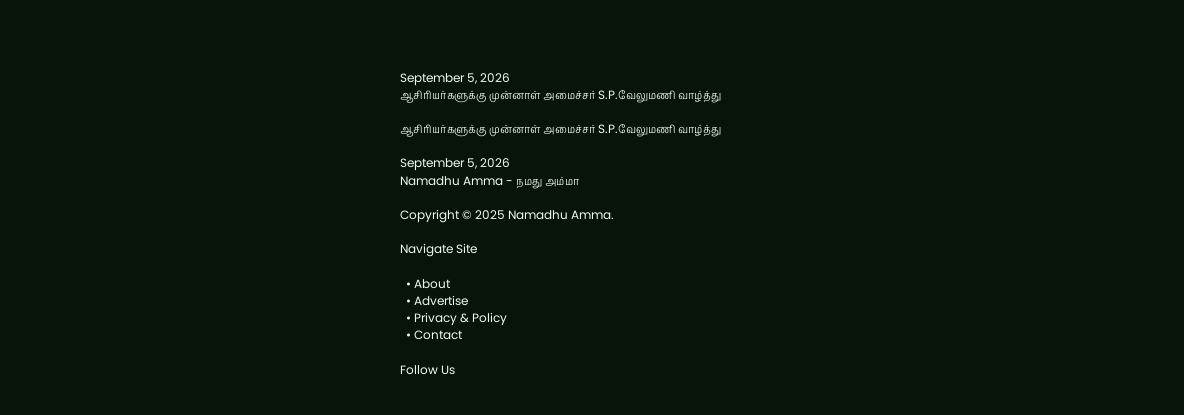September 5, 2026
ஆசிரியர்களுக்கு முன்னாள் அமைச்சர் S.P.வேலுமணி வாழ்த்து

ஆசிரியர்களுக்கு முன்னாள் அமைச்சர் S.P.வேலுமணி வாழ்த்து

September 5, 2026
Namadhu Amma - நமது அம்மா

Copyright © 2025 Namadhu Amma.

Navigate Site

  • About
  • Advertise
  • Privacy & Policy
  • Contact

Follow Us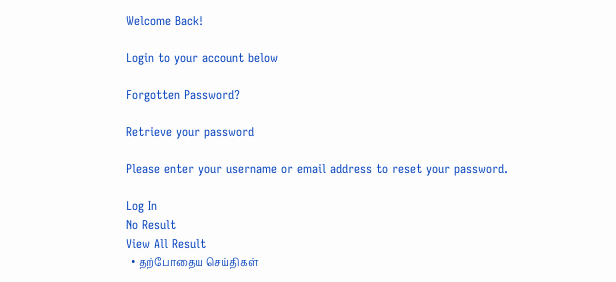Welcome Back!

Login to your account below

Forgotten Password?

Retrieve your password

Please enter your username or email address to reset your password.

Log In
No Result
View All Result
  • தற்போதைய செய்திகள்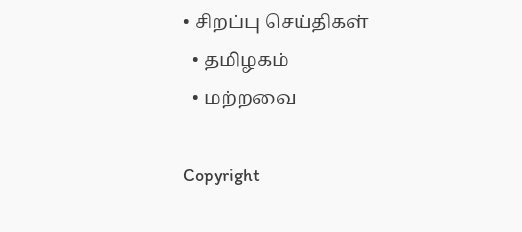• சிறப்பு செய்திகள்
  • தமிழகம்
  • மற்றவை

Copyright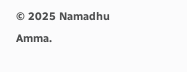© 2025 Namadhu Amma.